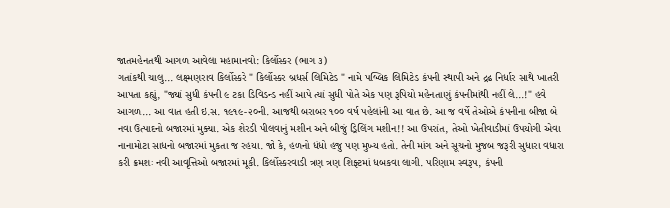જાતમહેનતથી આગળ આવેલા મહામાનવો: કિર્લોસ્કર (ભાગ ૩)
ગતાંકથી ચાલુ... લક્ષ્મણરાવ કિર્લોસ્કરે " કિર્લોસ્કર બ્રધર્સ લિમિટેડ " નામે પબ્લિક લિમિટેડ કંપની સ્થાપી અને દ્રઢ નિર્ધાર સાથે ખાતરી આપતા કહ્યું, "જ્યાં સુધી કંપની ૯ ટકા ડિવિડન્ડ નહીં આપે ત્યાં સુધી પોતે એક પણ રૂપિયો મહેનતાણું કંપનીમાંથી નહીં લે...!" હવે આગળ... આ વાત હતી ઇ.સ. ૧૯૧૯-૨૦ની. આજથી બરાબર ૧૦૦ વર્ષ પહેલાંની આ વાત છે. આ જ વર્ષે તેઓએ કંપનીના બીજા બે નવા ઉત્પાદનો બજારમાં મુક્યા. એક શેરડી પીલવાનું મશીન અને બીજું ડ્રિલિંગ મશીન!! આ ઉપરાંત, તેઓ ખેતીવાડીમાં ઉપયોગી એવા નાનામોટા સાધનો બજારમાં મુકતા જ રહયા. જો કે, હળનો ધંધો હજુ પણ મુખ્ય હતો. તેની માંગ અને સૂચનો મુજબ જરૂરી સુધારા વધારા કરી ક્રમશઃ નવી આવૃત્તિઓ બજારમાં મૂકી. કિર્લોસ્કરવાડી ત્રણ ત્રણ શિફ્ટમાં ધબકવા લાગી. પરિણામ સ્વરૂપ, કંપની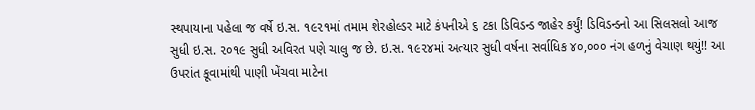સ્થપાયાના પહેલા જ વર્ષે ઇ.સ. ૧૯૨૧માં તમામ શેરહોલ્ડર માટે કંપનીએ ૬ ટકા ડિવિડન્ડ જાહેર કર્યું! ડિવિડન્ડનો આ સિલસલો આજ સુધી ઇ.સ. ૨૦૧૯ સુધી અવિરત પણે ચાલુ જ છે. ઇ.સ. ૧૯૨૪માં અત્યાર સુધી વર્ષના સર્વાધિક ૪૦,૦૦૦ નંગ હળનું વેચાણ થયું!! આ ઉપરાંત કૂવામાંથી પાણી ખેંચવા માટેના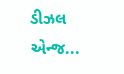ડીઝલ એન્જ...